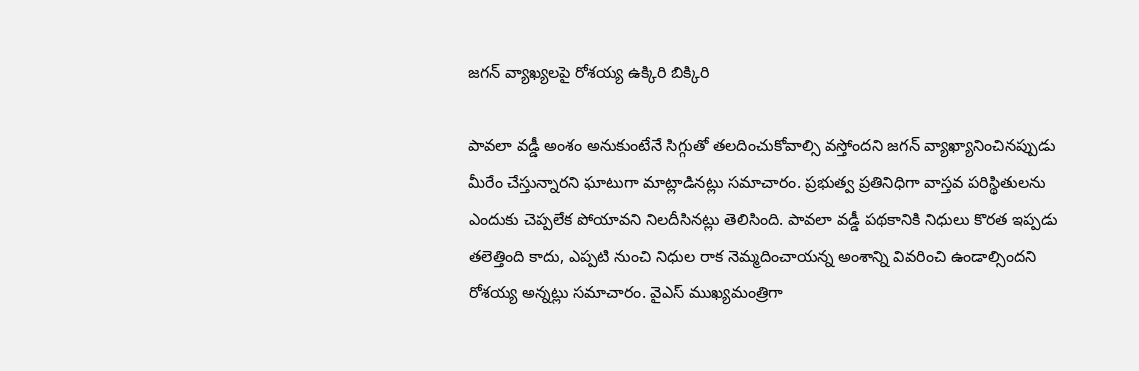జగన్ వ్యాఖ్యలపై రోశయ్య ఉక్కిరి బిక్కిరి

పావలా వడ్డీ అంశం అనుకుంటేనే సిగ్గుతో తలదించుకోవాల్సి వస్తోందని జగన్ వ్యాఖ్యానించినప్పుడు మీరేం చేస్తున్నారని ఘాటుగా మాట్లాడినట్లు సమాచారం. ప్రభుత్వ ప్రతినిధిగా వాస్తవ పరిస్థితులను ఎందుకు చెప్పలేక పోయావని నిలదీసినట్లు తెలిసింది. పావలా వడ్డీ పథకానికి నిధులు కొరత ఇప్పడు తలెత్తింది కాదు, ఎప్పటి నుంచి నిధుల రాక నెమ్మదించాయన్న అంశాన్ని వివరించి ఉండాల్సిందని రోశయ్య అన్నట్లు సమాచారం. వైఎస్ ముఖ్యమంత్రిగా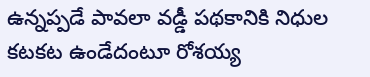ఉన్నప్పడే పావలా వడ్డీ పథకానికి నిధుల కటకట ఉండేదంటూ రోశయ్య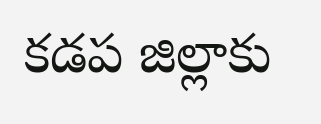కడప జిల్లాకు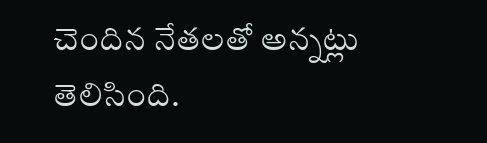చెందిన నేతలతో అన్నట్లు తెలిసింది.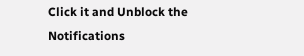Click it and Unblock the Notifications